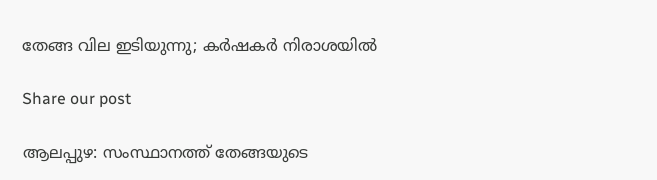തേങ്ങ വില ഇടിയുന്നു; കർഷകർ നിരാശയിൽ

Share our post

ആലപ്പുഴ: സംസ്ഥാനത്ത് തേങ്ങയുടെ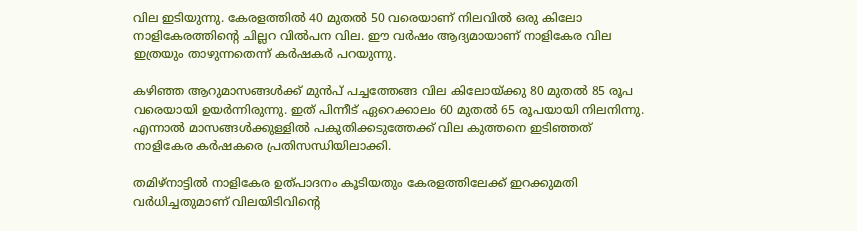വില ഇടിയുന്നു. കേരളത്തിൽ 40 മുതൽ 50 വരെയാണ് നിലവിൽ ഒരു കിലോ നാളികേരത്തിന്‍റെ ചില്ലറ വിൽപന വില. ഈ വർഷം ആദ്യമായാണ് നാളികേര വില ഇത്രയും താഴുന്നതെന്ന് കർഷകർ പറയുന്നു.

കഴിഞ്ഞ ആറുമാസങ്ങൾക്ക് മുൻപ് പച്ചത്തേങ്ങ വില കിലോയ്ക്കു 80 മുതൽ 85 രൂപ വരെയായി ഉയർന്നിരുന്നു. ഇത് പിന്നീട് ഏറെക്കാലം 60 മുതൽ 65 രൂപയായി നിലനിന്നു. എന്നാൽ മാസങ്ങൾക്കുള്ളിൽ പകുതിക്കടുത്തേക്ക് വില കുത്തനെ ഇടിഞ്ഞത് നാളികേര കർഷകരെ പ്രതിസന്ധിയിലാക്കി.

തമിഴ്നാട്ടിൽ നാളികേര ഉത്പാദനം കൂടിയതും കേരളത്തിലേക്ക് ഇറക്കുമതി വർധിച്ചതുമാണ് വിലയിടിവിന്‍റെ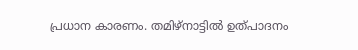പ്രധാന കാരണം. തമിഴ്നാട്ടിൽ ഉത്പാദനം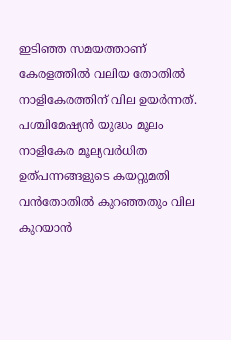ഇടിഞ്ഞ സമയത്താണ് കേരളത്തിൽ വലിയ തോതിൽ നാളികേരത്തിന് വില ഉയർന്നത്. പശ്ചിമേഷ്യൻ യുദ്ധം മൂലം നാളികേര മൂല്യവർധിത ഉത്പന്നങ്ങളുടെ കയറ്റുമതി വൻതോതിൽ കുറഞ്ഞതും വില കുറയാൻ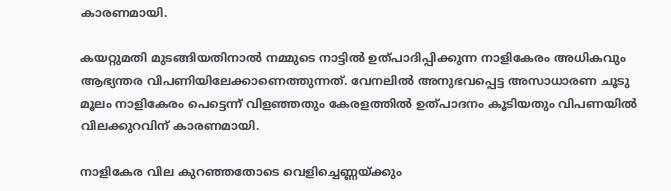കാരണമായി.

കയറ്റുമതി മുടങ്ങിയതിനാൽ നമ്മുടെ നാട്ടിൽ ഉത്പാദിപ്പിക്കുന്ന നാളികേരം അധികവും ആഭ്യന്തര വിപണിയിലേക്കാണെത്തുന്നത്. വേനലിൽ അനുഭവപ്പെട്ട അസാധാരണ ചൂടു മൂലം നാളികേരം പെട്ടെന്ന് വിളഞ്ഞതും കേരളത്തിൽ ഉത്പാദനം കൂടിയതും വിപണയിൽ വിലക്കുറവിന് കാരണമായി.

നാളികേര വില കുറഞ്ഞതോടെ വെളിച്ചെണ്ണയ്ക്കും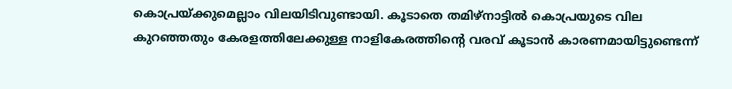കൊപ്രയ്ക്കുമെല്ലാം വിലയിടിവുണ്ടായി. കൂടാതെ തമിഴ്നാട്ടിൽ കൊപ്രയുടെ വില കുറഞ്ഞതും കേരളത്തിലേക്കുള്ള നാളികേരത്തിന്‍റെ വരവ് കൂടാൻ കാരണമായിട്ടുണ്ടെന്ന്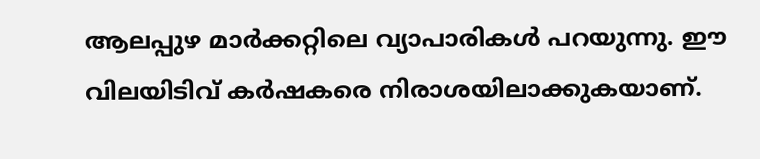ആലപ്പുഴ മാർക്കറ്റിലെ വ്യാപാരികൾ പറയുന്നു. ഈ വിലയിടിവ് കർഷകരെ നിരാശയിലാക്കുകയാണ്.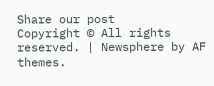Share our post
Copyright © All rights reserved. | Newsphere by AF themes.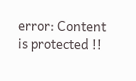error: Content is protected !!